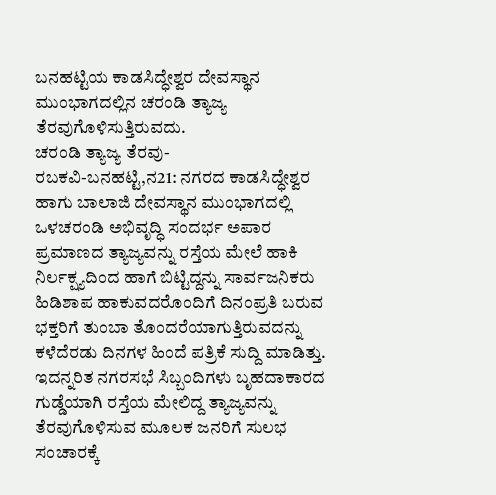ಬನಹಟ್ಟಿಯ ಕಾಡಸಿದ್ಧೇಶ್ವರ ದೇವಸ್ಥಾನ ಮುಂಭಾಗದಲ್ಲಿನ ಚರಂಡಿ ತ್ಯಾಜ್ಯ ತೆರವುಗೊಳಿಸುತ್ತಿರುವದು.
ಚರಂಡಿ ತ್ಯಾಜ್ಯ ತೆರವು-
ರಬಕವಿ-ಬನಹಟ್ಟಿ,ನ21: ನಗರದ ಕಾಡಸಿದ್ಧೇಶ್ವರ ಹಾಗು ಬಾಲಾಜಿ ದೇವಸ್ಥಾನ ಮುಂಭಾಗದಲ್ಲಿ ಒಳಚರಂಡಿ ಅಭಿವೃದ್ಧಿ ಸಂದರ್ಭ ಅಪಾರ ಪ್ರಮಾಣದ ತ್ಯಾಜ್ಯವನ್ನು ರಸ್ತೆಯ ಮೇಲೆ ಹಾಕಿ ನಿರ್ಲಕ್ಷ್ಯದಿಂದ ಹಾಗೆ ಬಿಟ್ಟಿದ್ದನ್ನು ಸಾರ್ವಜನಿಕರು ಹಿಡಿಶಾಪ ಹಾಕುವದರೊಂದಿಗೆ ದಿನಂಪ್ರತಿ ಬರುವ ಭಕ್ತರಿಗೆ ತುಂಬಾ ತೊಂದರೆಯಾಗುತ್ತಿರುವದನ್ನು ಕಳೆದೆರಡು ದಿನಗಳ ಹಿಂದೆ ಪತ್ರಿಕೆ ಸುದ್ದಿ ಮಾಡಿತ್ತು.
ಇದನ್ನರಿತ ನಗರಸಭೆ ಸಿಬ್ಬಂದಿಗಳು ಬೃಹದಾಕಾರದ ಗುಡ್ಡೆಯಾಗಿ ರಸ್ತೆಯ ಮೇಲಿದ್ದ ತ್ಯಾಜ್ಯವನ್ನು ತೆರವುಗೊಳಿಸುವ ಮೂಲಕ ಜನರಿಗೆ ಸುಲಭ ಸಂಚಾರಕ್ಕೆ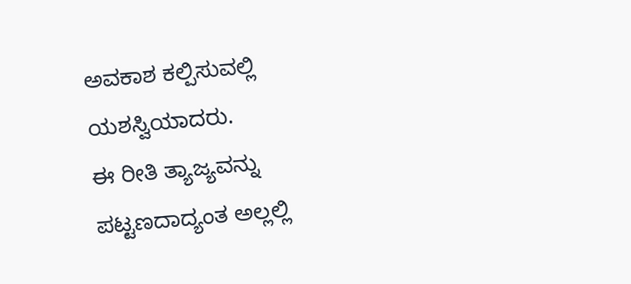ಅವಕಾಶ ಕಲ್ಪಿಸುವಲ್ಲಿ ಯಶಸ್ವಿಯಾದರು.
ಈ ರೀತಿ ತ್ಯಾಜ್ಯವನ್ನು ಪಟ್ಟಣದಾದ್ಯಂತ ಅಲ್ಲಲ್ಲಿ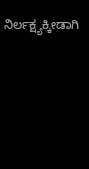ನಿರ್ಲಕ್ಷ್ಯಕ್ಕೀಡಾಗಿ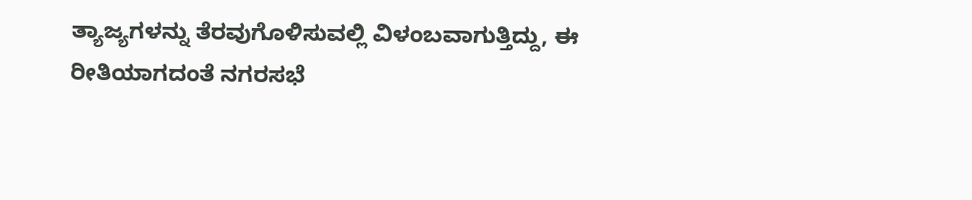ತ್ಯಾಜ್ಯಗಳನ್ನು ತೆರವುಗೊಳಿಸುವಲ್ಲಿ ವಿಳಂಬವಾಗುತ್ತಿದ್ದು, ಈ ರೀತಿಯಾಗದಂತೆ ನಗರಸಭೆ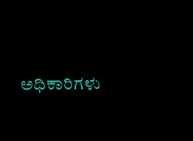ಅಧಿಕಾರಿಗಳು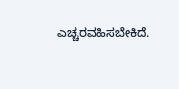ಎಚ್ಚರವಹಿಸಬೇಕಿದೆ.